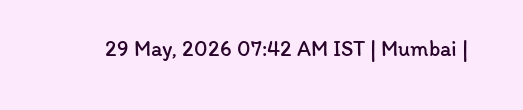29 May, 2026 07:42 AM IST | Mumbai |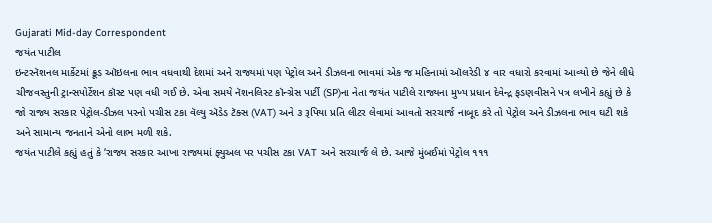Gujarati Mid-day Correspondent
જયંત પાટીલ
ઇન્ટરનૅશનલ માર્કેટમાં ક્રૂડ ઑઇલના ભાવ વધવાથી દેશમાં અને રાજ્યમાં પણ પેટ્રોલ અને ડીઝલના ભાવમાં એક જ મહિનામાં ઑલરેડી ૪ વાર વધારો કરવામાં આવ્યો છે જેને લીધે ચીજવસ્તુની ટ્રાન્સપોર્ટેશન કૉસ્ટ પણ વધી ગઈ છે. એવા સમયે નૅશનલિસ્ટ કૉન્ગ્રેસ પાર્ટી (SP)ના નેતા જયંત પાટીલે રાજ્યના મુખ્ય પ્રધાન દેવેન્દ્ર ફડણવીસને પત્ર લખીને કહ્યું છે કે જો રાજ્ય સરકાર પેટ્રોલ-ડીઝલ પરનો પચીસ ટકા વૅલ્યુ ઍડેડ ટૅક્સ (VAT) અને ૩ રૂપિયા પ્રતિ લીટર લેવામાં આવતો સરચાર્જ નાબૂદ કરે તો પેટ્રોલ અને ડીઝલના ભાવ ઘટી શકે અને સામાન્ય જનતાને એનો લાભ મળી શકે.
જયંત પાટીલે કહ્યું હતું કે ‘રાજ્ય સરકાર આખા રાજ્યમાં ફ્યુઅલ પર પચીસ ટકા VAT અને સરચાર્જ લે છે. આજે મુંબઈમાં પેટ્રોલ ૧૧૧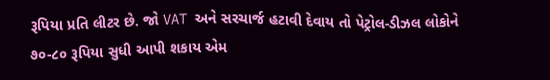રૂપિયા પ્રતિ લીટર છે. જો VAT અને સરચાર્જ હટાવી દેવાય તો પેટ્રોલ-ડીઝલ લોકોને ૭૦-૮૦ રૂપિયા સુધી આપી શકાય એમ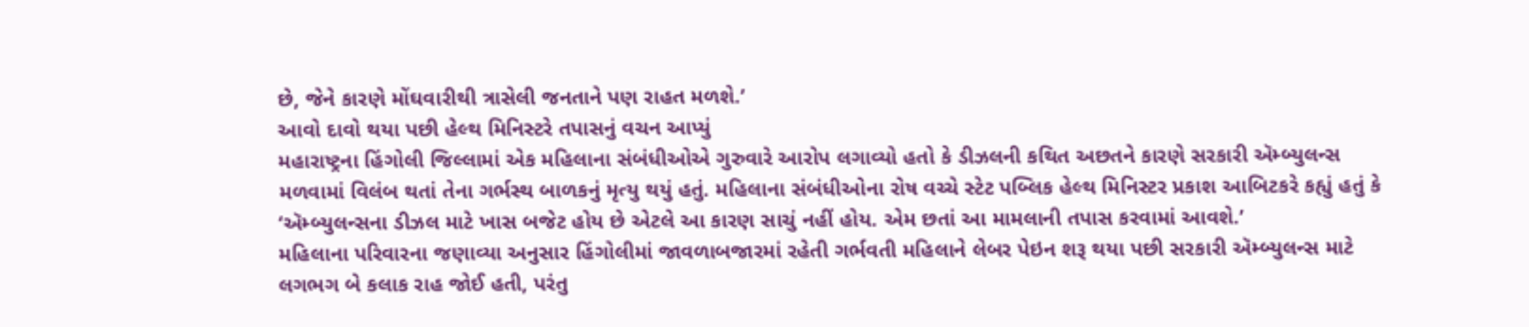છે, જેને કારણે મોંઘવારીથી ત્રાસેલી જનતાને પણ રાહત મળશે.’
આવો દાવો થયા પછી હેલ્થ મિનિસ્ટરે તપાસનું વચન આપ્યું
મહારાષ્ટ્રના હિંગોલી જિલ્લામાં એક મહિલાના સંબંધીઓએ ગુરુવારે આરોપ લગાવ્યો હતો કે ડીઝલની કથિત અછતને કારણે સરકારી ઍમ્બ્યુલન્સ મળવામાં વિલંબ થતાં તેના ગર્ભસ્થ બાળકનું મૃત્યુ થયું હતું. મહિલાના સંબંધીઓના રોષ વચ્ચે સ્ટેટ પબ્લિક હેલ્થ મિનિસ્ટર પ્રકાશ આબિટકરે કહ્યું હતું કે ‘ઍમ્બ્યુલન્સના ડીઝલ માટે ખાસ બજેટ હોય છે એટલે આ કારણ સાચું નહીં હોય. એમ છતાં આ મામલાની તપાસ કરવામાં આવશે.’
મહિલાના પરિવારના જણાવ્યા અનુસાર હિંગોલીમાં જાવળાબજારમાં રહેતી ગર્ભવતી મહિલાને લેબર પેઇન શરૂ થયા પછી સરકારી ઍમ્બ્યુલન્સ માટે લગભગ બે કલાક રાહ જોઈ હતી, પરંતુ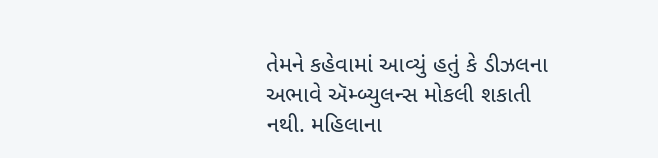તેમને કહેવામાં આવ્યું હતું કે ડીઝલના અભાવે ઍમ્બ્યુલન્સ મોકલી શકાતી નથી. મહિલાના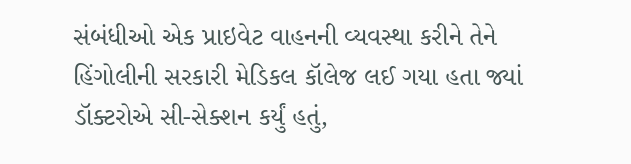સંબંધીઓ એક પ્રાઇવેટ વાહનની વ્યવસ્થા કરીને તેને હિંગોલીની સરકારી મેડિકલ કૉલેજ લઈ ગયા હતા જ્યાં ડૉક્ટરોએ સી-સેક્શન કર્યું હતું,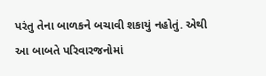પરંતુ તેના બાળકને બચાવી શકાયું નહોતું. એથી આ બાબતે પરિવારજનોમાં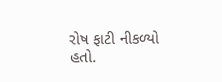રોષ ફાટી નીકળ્યો હતો.